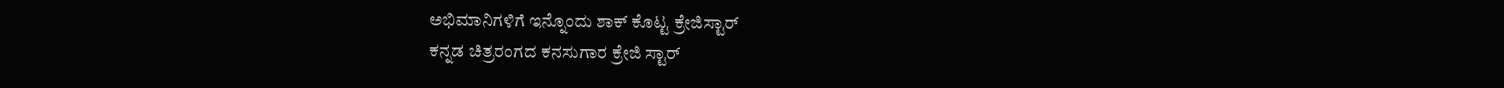ಅಭಿಮಾನಿಗಳಿಗೆ ಇನ್ನೊಂದು ಶಾಕ್ ಕೊಟ್ಟ ಕ್ರೇಜಿಸ್ಟಾರ್
ಕನ್ನಡ ಚಿತ್ರರಂಗದ ಕನಸುಗಾರ ಕ್ರೇಜಿ ಸ್ಟಾರ್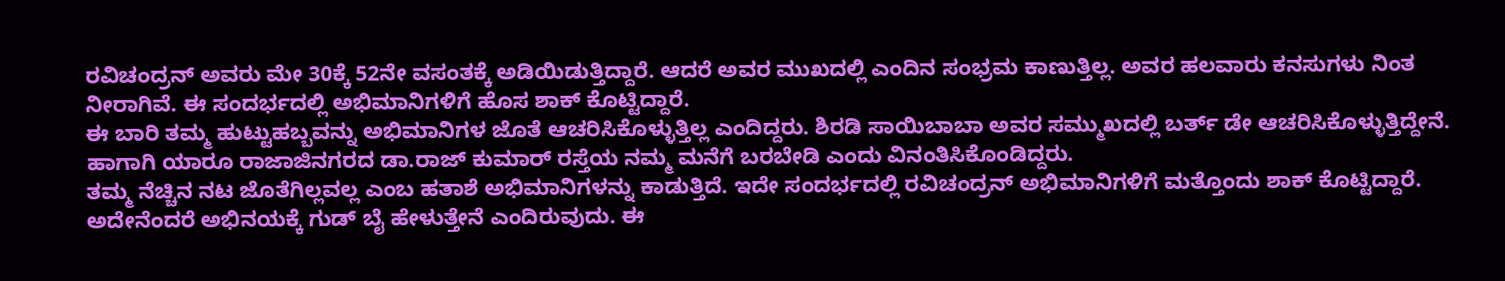ರವಿಚಂದ್ರನ್ ಅವರು ಮೇ 30ಕ್ಕೆ 52ನೇ ವಸಂತಕ್ಕೆ ಅಡಿಯಿಡುತ್ತಿದ್ದಾರೆ. ಆದರೆ ಅವರ ಮುಖದಲ್ಲಿ ಎಂದಿನ ಸಂಭ್ರಮ ಕಾಣುತ್ತಿಲ್ಲ. ಅವರ ಹಲವಾರು ಕನಸುಗಳು ನಿಂತ ನೀರಾಗಿವೆ. ಈ ಸಂದರ್ಭದಲ್ಲಿ ಅಭಿಮಾನಿಗಳಿಗೆ ಹೊಸ ಶಾಕ್ ಕೊಟ್ಟಿದ್ದಾರೆ.
ಈ ಬಾರಿ ತಮ್ಮ ಹುಟ್ಟುಹಬ್ಬವನ್ನು ಅಭಿಮಾನಿಗಳ ಜೊತೆ ಆಚರಿಸಿಕೊಳ್ಳುತ್ತಿಲ್ಲ ಎಂದಿದ್ದರು. ಶಿರಡಿ ಸಾಯಿಬಾಬಾ ಅವರ ಸಮ್ಮುಖದಲ್ಲಿ ಬರ್ತ್ ಡೇ ಆಚರಿಸಿಕೊಳ್ಳುತ್ತಿದ್ದೇನೆ. ಹಾಗಾಗಿ ಯಾರೂ ರಾಜಾಜಿನಗರದ ಡಾ.ರಾಜ್ ಕುಮಾರ್ ರಸ್ತೆಯ ನಮ್ಮ ಮನೆಗೆ ಬರಬೇಡಿ ಎಂದು ವಿನಂತಿಸಿಕೊಂಡಿದ್ದರು.
ತಮ್ಮ ನೆಚ್ಚಿನ ನಟ ಜೊತೆಗಿಲ್ಲವಲ್ಲ ಎಂಬ ಹತಾಶೆ ಅಭಿಮಾನಿಗಳನ್ನು ಕಾಡುತ್ತಿದೆ. ಇದೇ ಸಂದರ್ಭದಲ್ಲಿ ರವಿಚಂದ್ರನ್ ಅಭಿಮಾನಿಗಳಿಗೆ ಮತ್ತೊಂದು ಶಾಕ್ ಕೊಟ್ಟಿದ್ದಾರೆ. ಅದೇನೆಂದರೆ ಅಭಿನಯಕ್ಕೆ ಗುಡ್ ಬೈ ಹೇಳುತ್ತೇನೆ ಎಂದಿರುವುದು. ಈ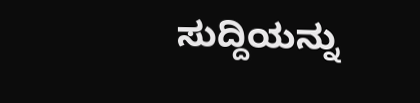ಸುದ್ದಿಯನ್ನು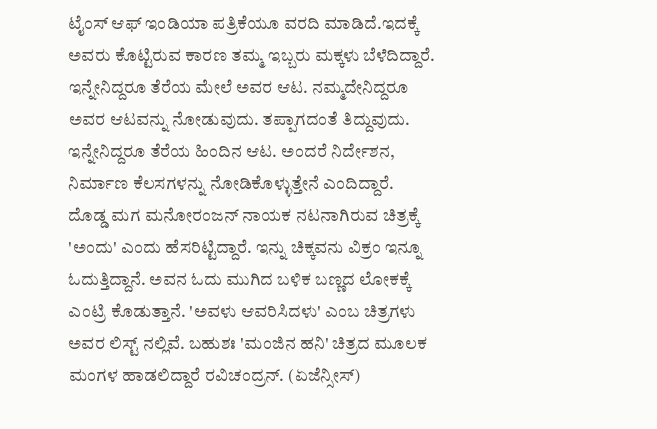ಟೈಂಸ್ ಆಫ್ ಇಂಡಿಯಾ ಪತ್ರಿಕೆಯೂ ವರದಿ ಮಾಡಿದೆ.ಇದಕ್ಕೆ ಅವರು ಕೊಟ್ಟಿರುವ ಕಾರಣ ತಮ್ಮ ಇಬ್ಬರು ಮಕ್ಕಳು ಬೆಳೆದಿದ್ದಾರೆ. ಇನ್ನೇನಿದ್ದರೂ ತೆರೆಯ ಮೇಲೆ ಅವರ ಆಟ. ನಮ್ಮದೇನಿದ್ದರೂ ಅವರ ಆಟವನ್ನು ನೋಡುವುದು. ತಪ್ಪಾಗದಂತೆ ತಿದ್ದುವುದು. ಇನ್ನೇನಿದ್ದರೂ ತೆರೆಯ ಹಿಂದಿನ ಆಟ. ಅಂದರೆ ನಿರ್ದೇಶನ, ನಿರ್ಮಾಣ ಕೆಲಸಗಳನ್ನು ನೋಡಿಕೊಳ್ಳುತ್ತೇನೆ ಎಂದಿದ್ದಾರೆ.
ದೊಡ್ಡ ಮಗ ಮನೋರಂಜನ್ ನಾಯಕ ನಟನಾಗಿರುವ ಚಿತ್ರಕ್ಕೆ 'ಅಂದು' ಎಂದು ಹೆಸರಿಟ್ಟಿದ್ದಾರೆ. ಇನ್ನು ಚಿಕ್ಕವನು ವಿಕ್ರಂ ಇನ್ನೂ ಓದುತ್ತಿದ್ದಾನೆ. ಅವನ ಓದು ಮುಗಿದ ಬಳಿಕ ಬಣ್ಣದ ಲೋಕಕ್ಕೆ ಎಂಟ್ರಿ ಕೊಡುತ್ತಾನೆ. 'ಅವಳು ಆವರಿಸಿದಳು' ಎಂಬ ಚಿತ್ರಗಳು ಅವರ ಲಿಸ್ಟ್ ನಲ್ಲಿವೆ. ಬಹುಶಃ 'ಮಂಜಿನ ಹನಿ' ಚಿತ್ರದ ಮೂಲಕ ಮಂಗಳ ಹಾಡಲಿದ್ದಾರೆ ರವಿಚಂದ್ರನ್. (ಏಜೆನ್ಸೀಸ್)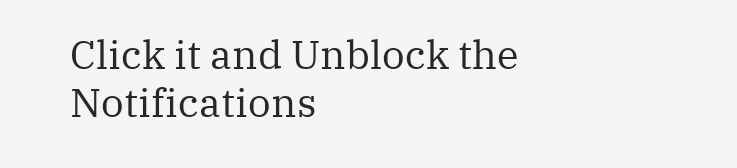Click it and Unblock the Notifications